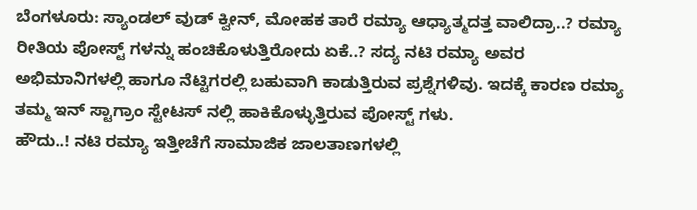ಬೆಂಗಳೂರು: ಸ್ಯಾಂಡಲ್ ವುಡ್ ಕ್ವೀನ್, ಮೋಹಕ ತಾರೆ ರಮ್ಯಾ ಆಧ್ಯಾತ್ಮದತ್ತ ವಾಲಿದ್ರಾ..? ರಮ್ಯಾ ರೀತಿಯ ಪೋಸ್ಟ್ ಗಳನ್ನು ಹಂಚಿಕೊಳುತ್ತಿರೋದು ಏಕೆ..? ಸದ್ಯ ನಟಿ ರಮ್ಯಾ ಅವರ ಅಭಿಮಾನಿಗಳಲ್ಲಿ ಹಾಗೂ ನೆಟ್ಟಿಗರಲ್ಲಿ ಬಹುವಾಗಿ ಕಾಡುತ್ತಿರುವ ಪ್ರಶ್ನೆಗಳಿವು. ಇದಕ್ಕೆ ಕಾರಣ ರಮ್ಯಾ ತಮ್ಮ ಇನ್ ಸ್ಟಾಗ್ರಾಂ ಸ್ಟೇಟಸ್ ನಲ್ಲಿ ಹಾಕಿಕೊಳ್ಳುತ್ತಿರುವ ಪೋಸ್ಟ್ ಗಳು.
ಹೌದು..! ನಟಿ ರಮ್ಯಾ ಇತ್ತೀಚೆಗೆ ಸಾಮಾಜಿಕ ಜಾಲತಾಣಗಳಲ್ಲಿ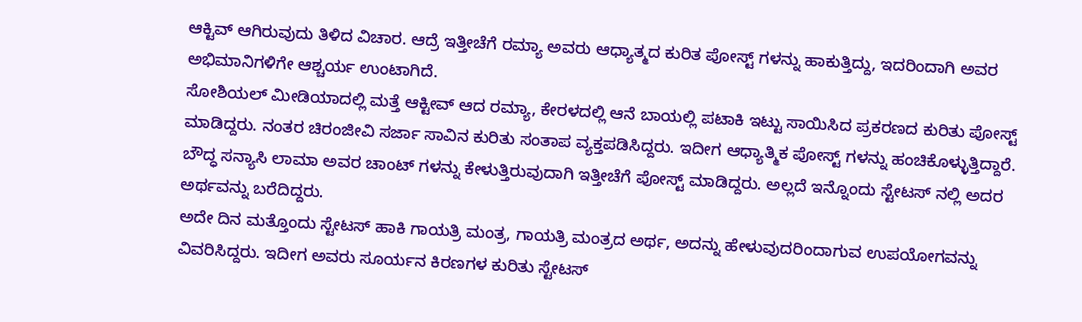ಆಕ್ಟಿವ್ ಆಗಿರುವುದು ತಿಳಿದ ವಿಚಾರ. ಆದ್ರೆ ಇತ್ತೀಚೆಗೆ ರಮ್ಯಾ ಅವರು ಆಧ್ಯಾತ್ಮದ ಕುರಿತ ಪೋಸ್ಟ್ ಗಳನ್ನು ಹಾಕುತ್ತಿದ್ದು, ಇದರಿಂದಾಗಿ ಅವರ ಅಭಿಮಾನಿಗಳಿಗೇ ಆಶ್ಚರ್ಯ ಉಂಟಾಗಿದೆ.
ಸೋಶಿಯಲ್ ಮೀಡಿಯಾದಲ್ಲಿ ಮತ್ತೆ ಆಕ್ಟೀವ್ ಆದ ರಮ್ಯಾ, ಕೇರಳದಲ್ಲಿ ಆನೆ ಬಾಯಲ್ಲಿ ಪಟಾಕಿ ಇಟ್ಟು ಸಾಯಿಸಿದ ಪ್ರಕರಣದ ಕುರಿತು ಪೋಸ್ಟ್ ಮಾಡಿದ್ದರು. ನಂತರ ಚಿರಂಜೀವಿ ಸರ್ಜಾ ಸಾವಿನ ಕುರಿತು ಸಂತಾಪ ವ್ಯಕ್ತಪಡಿಸಿದ್ದರು. ಇದೀಗ ಆಧ್ಯಾತ್ಮಿಕ ಪೋಸ್ಟ್ ಗಳನ್ನು ಹಂಚಿಕೊಳ್ಳುತ್ತಿದ್ದಾರೆ. ಬೌದ್ಧ ಸನ್ಯಾಸಿ ಲಾಮಾ ಅವರ ಚಾಂಟ್ ಗಳನ್ನು ಕೇಳುತ್ತಿರುವುದಾಗಿ ಇತ್ತೀಚೆಗೆ ಪೋಸ್ಟ್ ಮಾಡಿದ್ದರು. ಅಲ್ಲದೆ ಇನ್ನೊಂದು ಸ್ಟೇಟಸ್ ನಲ್ಲಿ ಅದರ ಅರ್ಥವನ್ನು ಬರೆದಿದ್ದರು.
ಅದೇ ದಿನ ಮತ್ತೊಂದು ಸ್ಟೇಟಸ್ ಹಾಕಿ ಗಾಯತ್ರಿ ಮಂತ್ರ, ಗಾಯತ್ರಿ ಮಂತ್ರದ ಅರ್ಥ, ಅದನ್ನು ಹೇಳುವುದರಿಂದಾಗುವ ಉಪಯೋಗವನ್ನು ವಿವರಿಸಿದ್ದರು. ಇದೀಗ ಅವರು ಸೂರ್ಯನ ಕಿರಣಗಳ ಕುರಿತು ಸ್ಟೇಟಸ್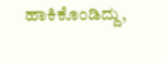ಹಾಕಿಕೊಂಡಿದ್ದು,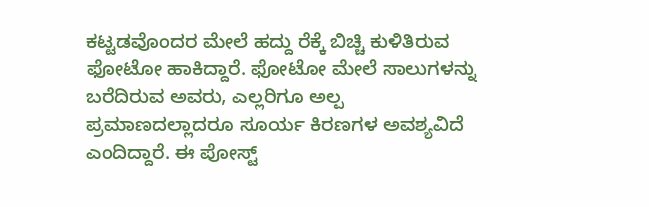ಕಟ್ಟಡವೊಂದರ ಮೇಲೆ ಹದ್ದು ರೆಕ್ಕೆ ಬಿಚ್ಚಿ ಕುಳಿತಿರುವ ಫೋಟೋ ಹಾಕಿದ್ದಾರೆ. ಫೋಟೋ ಮೇಲೆ ಸಾಲುಗಳನ್ನು ಬರೆದಿರುವ ಅವರು, ಎಲ್ಲರಿಗೂ ಅಲ್ಪ ಪ್ರಮಾಣದಲ್ಲಾದರೂ ಸೂರ್ಯ ಕಿರಣಗಳ ಅವಶ್ಯವಿದೆ ಎಂದಿದ್ದಾರೆ. ಈ ಪೋಸ್ಟ್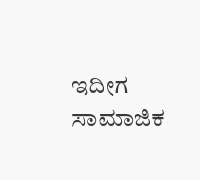ಇದೀಗ ಸಾಮಾಜಿಕ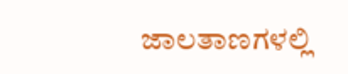ಜಾಲತಾಣಗಳಲ್ಲಿ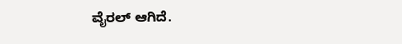ವೈರಲ್ ಆಗಿದೆ.